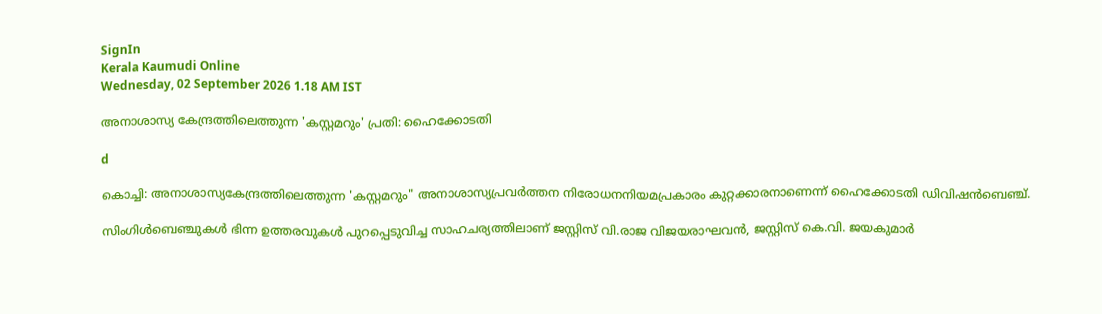SignIn
Kerala Kaumudi Online
Wednesday, 02 September 2026 1.18 AM IST

അനാശാസ്യ കേന്ദ്രത്തിലെത്തുന്ന 'കസ്റ്റമറും' പ്രതി: ഹൈക്കോടതി

d

കൊച്ചി: അനാശാസ്യകേന്ദ്രത്തിലെത്തുന്ന 'കസ്റ്റമറും" അനാശാസ്യപ്രവർത്തന നിരോധനനിയമപ്രകാരം കുറ്റക്കാരനാണെന്ന് ഹൈക്കോടതി ഡിവിഷൻബെഞ്ച്.

സിംഗിൾബെഞ്ചുകൾ ഭിന്ന ഉത്തരവുകൾ പുറപ്പെടുവിച്ച സാഹചര്യത്തിലാണ് ജസ്റ്റിസ് വി.രാജ വിജയരാഘവൻ, ജസ്റ്റിസ് കെ.വി. ജയകുമാർ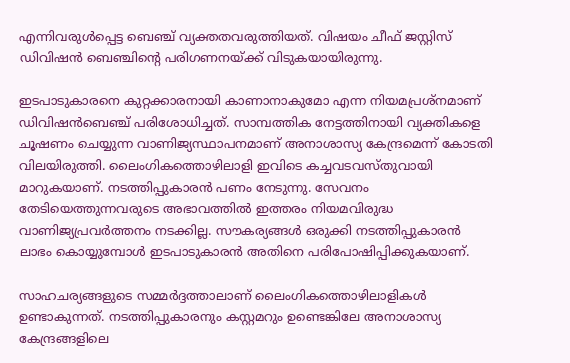എന്നിവരുൾപ്പെട്ട ബെഞ്ച് വ്യക്തതവരുത്തിയത്. വിഷയം ചീഫ് ജസ്റ്റിസ് ഡിവിഷൻ ബെഞ്ചിന്റെ പരിഗണനയ്‌ക്ക് വിടുകയായിരുന്നു.

ഇടപാടുകാരനെ കുറ്റക്കാരനായി കാണാനാകുമോ എന്ന നിയമപ്രശ്‌നമാണ് ഡിവിഷൻബെഞ്ച് പരിശോധിച്ചത്. സാമ്പത്തിക നേട്ടത്തിനായി വ്യക്തികളെ ചൂഷണം ചെയ്യുന്ന വാണിജ്യസ്ഥാപനമാണ് അനാശാസ്യ കേന്ദ്രമെന്ന് കോടതി വിലയിരുത്തി. ലൈംഗികത്തൊഴിലാളി ഇവിടെ കച്ചവടവസ്തുവായി മാറുകയാണ്. നടത്തിപ്പുകാരൻ പണം നേടുന്നു. സേവനം തേടിയെത്തുന്നവരുടെ അഭാവത്തിൽ ഇത്തരം നിയമവിരുദ്ധ വാണിജ്യപ്രവർത്തനം നടക്കില്ല. സൗകര്യങ്ങൾ ഒരുക്കി നടത്തിപ്പുകാരൻ ലാഭം കൊയ്യുമ്പോൾ ഇടപാടുകാരൻ അതിനെ പരിപോഷിപ്പിക്കുകയാണ്.

സാഹചര്യങ്ങളുടെ സമ്മർദ്ദത്താലാണ് ലൈംഗികത്തൊഴിലാളികൾ ഉണ്ടാകുന്നത്. നടത്തിപ്പുകാരനും കസ്റ്റമറും ഉണ്ടെങ്കിലേ അനാശാസ്യ കേന്ദ്രങ്ങളിലെ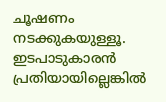ചൂഷണം നടക്കുകയുള്ളൂ. ഇടപാടുകാരൻ പ്രതിയായില്ലെങ്കിൽ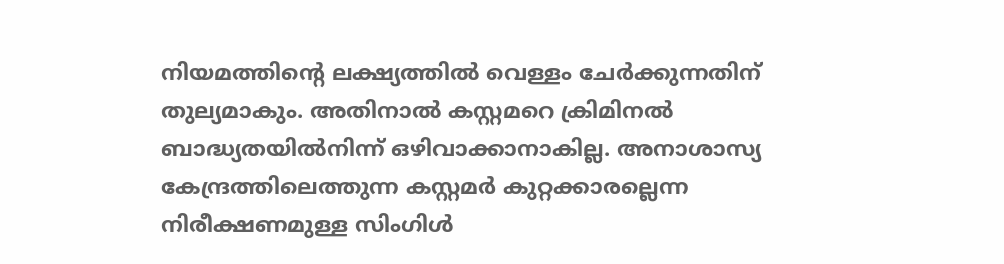നിയമത്തിന്റെ ലക്ഷ്യത്തിൽ വെള്ളം ചേർക്കുന്നതിന് തുല്യമാകും. അതിനാൽ കസ്റ്റമറെ ക്രിമിനൽ ബാദ്ധ്യതയിൽനിന്ന് ഒഴിവാക്കാനാകില്ല. അനാശാസ്യ കേന്ദ്രത്തിലെത്തുന്ന കസ്റ്റമർ കുറ്റക്കാരല്ലെന്ന നിരീക്ഷണമുള്ള സിംഗിൾ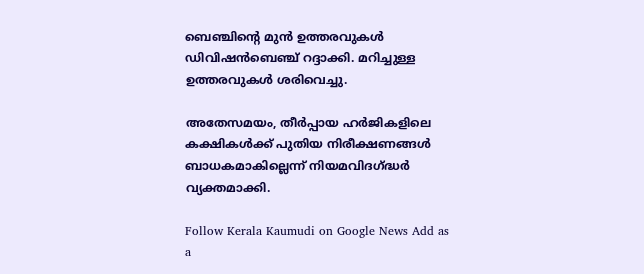ബെഞ്ചിന്റെ മുൻ ഉത്തരവുകൾ ഡിവിഷൻബെഞ്ച് റദ്ദാക്കി. മറിച്ചുള്ള ഉത്തരവുകൾ ശരിവെച്ചു.

അതേസമയം, തീർപ്പായ ഹർജികളിലെ കക്ഷികൾക്ക് പുതിയ നിരീക്ഷണങ്ങൾ ബാധകമാകില്ലെന്ന് നിയമവിദഗ്ദ്ധർ വ്യക്തമാക്കി.

Follow Kerala Kaumudi on Google News Add as a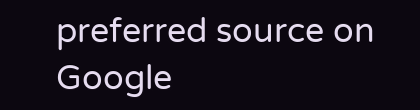preferred source on Google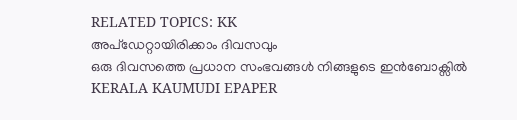RELATED TOPICS: KK
അപ്ഡേറ്റായിരിക്കാം ദിവസവും
ഒരു ദിവസത്തെ പ്രധാന സംഭവങ്ങൾ നിങ്ങളുടെ ഇൻബോക്സിൽ
KERALA KAUMUDI EPAPER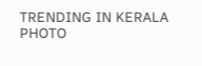TRENDING IN KERALA
PHOTO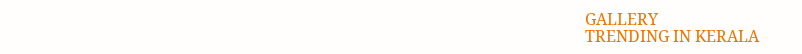GALLERY
TRENDING IN KERALA